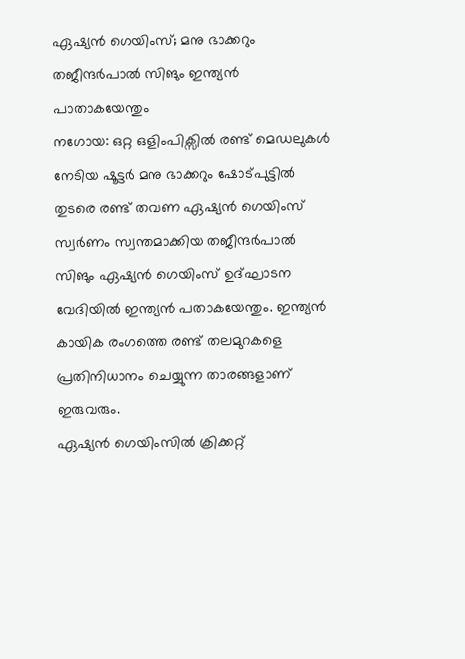ഏഷ്യൻ ഗെയിംസ്; മനു ഭാക്കറും തജീന്ദർപാൽ സിങും ഇന്ത്യൻ പാതാകയേന്തും
നഗോയ: ഒറ്റ ഒളിംപിക്സിൽ രണ്ട് മെഡലുകൾ നേടിയ ഷൂട്ടർ മനു ഭാക്കറും ഷോട്പുട്ടിൽ തുടരെ രണ്ട് തവണ ഏഷ്യൻ ഗെയിംസ് സ്വർണം സ്വന്തമാക്കിയ തജീന്ദർപാൽ സിങും ഏഷ്യൻ ഗെയിംസ് ഉദ്ഘാടന വേദിയിൽ ഇന്ത്യൻ പതാകയേന്തും. ഇന്ത്യൻ കായിക രംഗത്തെ രണ്ട് തലമുറകളെ പ്രതിനിധാനം ചെയ്യുന്ന താരങ്ങളാണ് ഇരുവരും.
ഏഷ്യൻ ഗെയിംസിൽ ക്രിക്കറ്റ്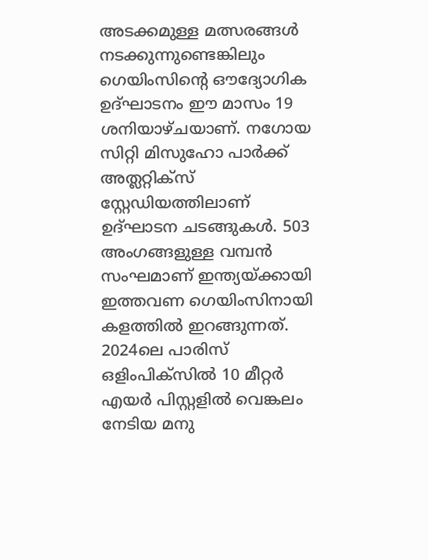അടക്കമുള്ള മത്സരങ്ങൾ നടക്കുന്നുണ്ടെങ്കിലും ഗെയിംസിന്റെ ഔദ്യോഗിക ഉദ്ഘാടനം ഈ മാസം 19 ശനിയാഴ്ചയാണ്. നഗോയ സിറ്റി മിസുഹോ പാർക്ക് അത്ലറ്റിക്സ് സ്റ്റേഡിയത്തിലാണ് ഉദ്ഘാടന ചടങ്ങുകൾ. 503 അംഗങ്ങളുള്ള വമ്പൻ സംഘമാണ് ഇന്ത്യയ്ക്കായി ഇത്തവണ ഗെയിംസിനായി കളത്തിൽ ഇറങ്ങുന്നത്.
2024ലെ പാരിസ് ഒളിംപിക്സിൽ 10 മീറ്റർ എയർ പിസ്റ്റളിൽ വെങ്കലം നേടിയ മനു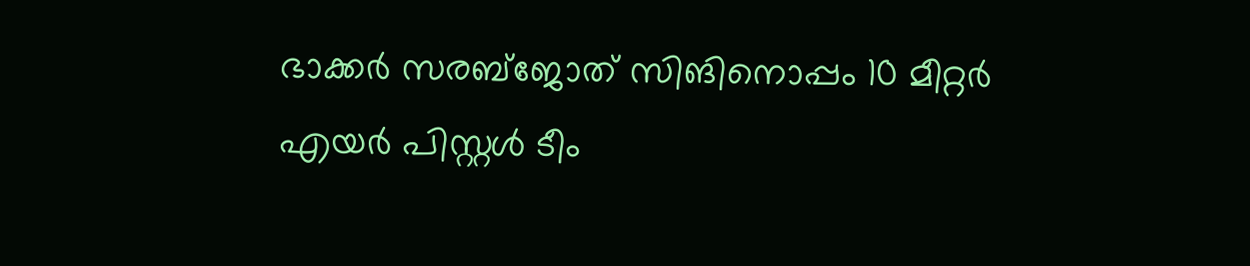ഭാക്കർ സരബ്ജോത് സിങിനൊപ്പം 10 മീറ്റർ എയർ പിസ്റ്റൾ ടീം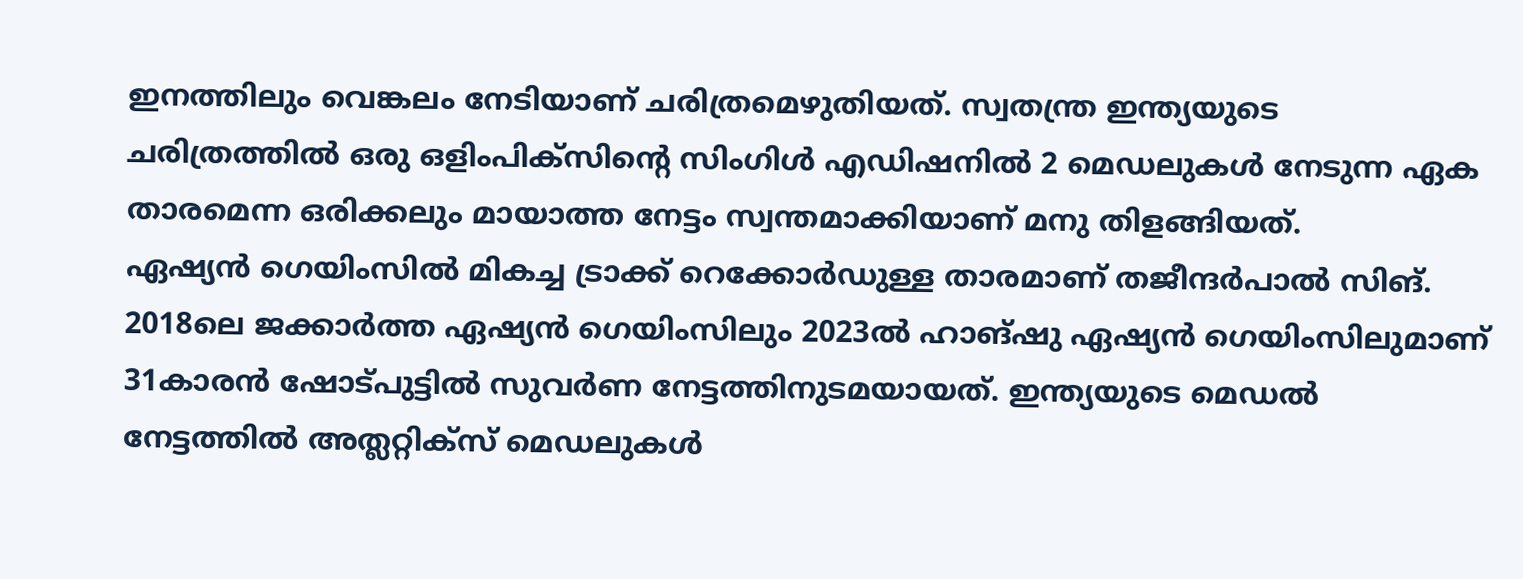ഇനത്തിലും വെങ്കലം നേടിയാണ് ചരിത്രമെഴുതിയത്. സ്വതന്ത്ര ഇന്ത്യയുടെ ചരിത്രത്തിൽ ഒരു ഒളിംപിക്സിന്റെ സിംഗിൾ എഡിഷനിൽ 2 മെഡലുകൾ നേടുന്ന ഏക താരമെന്ന ഒരിക്കലും മായാത്ത നേട്ടം സ്വന്തമാക്കിയാണ് മനു തിളങ്ങിയത്.
ഏഷ്യൻ ഗെയിംസിൽ മികച്ച ട്രാക്ക് റെക്കോർഡുള്ള താരമാണ് തജീന്ദർപാൽ സിങ്. 2018ലെ ജക്കാർത്ത ഏഷ്യൻ ഗെയിംസിലും 2023ൽ ഹാങ്ഷു ഏഷ്യൻ ഗെയിംസിലുമാണ് 31കാരൻ ഷോട്പുട്ടിൽ സുവർണ നേട്ടത്തിനുടമയായത്. ഇന്ത്യയുടെ മെഡൽ നേട്ടത്തിൽ അത്ലറ്റിക്സ് മെഡലുകൾ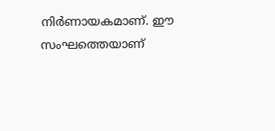നിർണായകമാണ്. ഈ സംഘത്തെയാണ്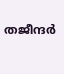തജീന്ദർ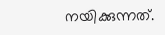നയിക്കുന്നത്.